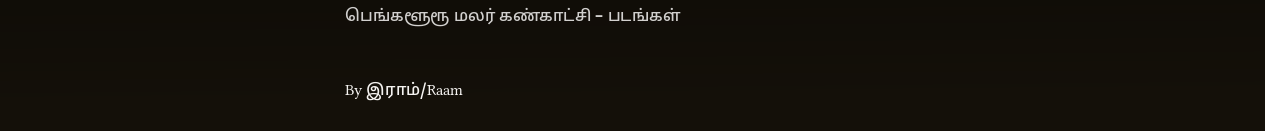பெங்களூரூ மலர் கண்காட்சி – படங்கள்

By இராம்/Raam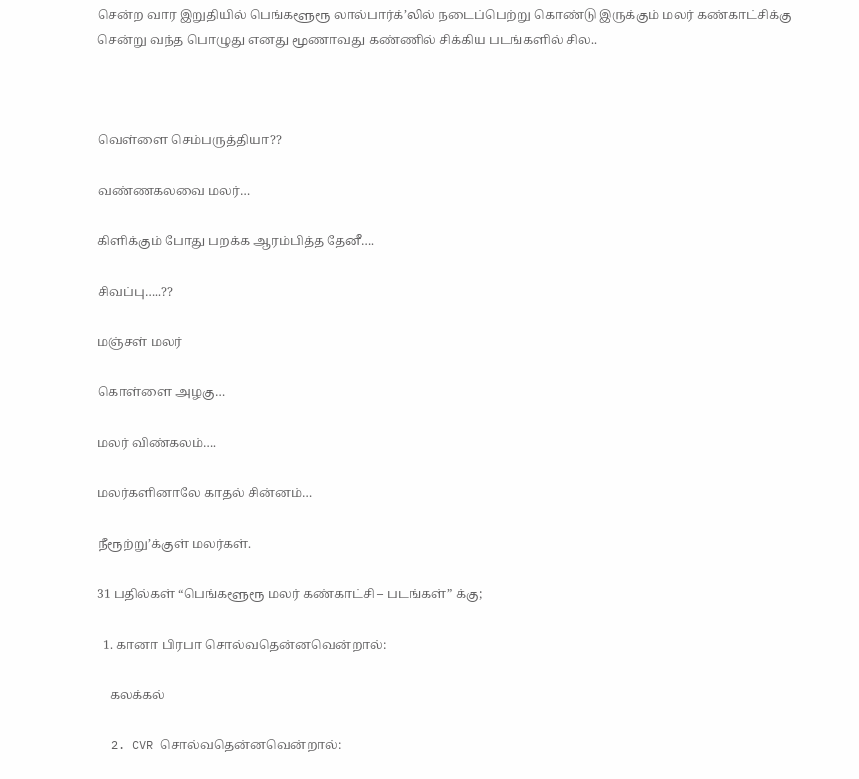சென்ற வார இறுதியில் பெங்களூரூ லால்பார்க்’லில் நடைப்பெற்று கொண்டு இருக்கும் மலர் கண்காட்சிக்கு சென்று வந்த பொழுது எனது மூணாவது கண்ணில் சிக்கிய படங்களில் சில..



வெள்ளை செம்பருத்தியா??

வண்ணகலவை மலர்…

கிளிக்கும் போது பறக்க ஆரம்பித்த தேனீ….

சிவப்பு…..??

மஞ்சள் மலர்

கொள்ளை அழகு…

மலர் விண்கலம்….

மலர்களினாலே காதல் சின்னம்…

நீரூற்று’க்குள் மலர்கள்.

31 பதில்கள் “பெங்களூரூ மலர் கண்காட்சி – படங்கள்” க்கு;

  1. கானா பிரபா சொல்வதென்னவென்றால்:

    கலக்கல்

  2. CVR சொல்வதென்னவென்றால்: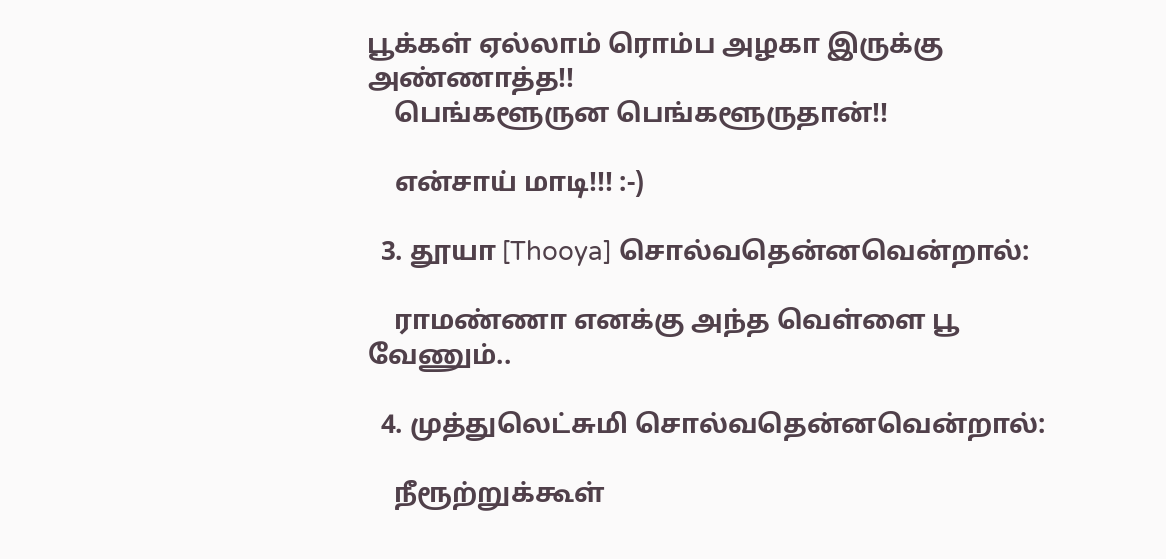பூக்கள் ஏல்லாம் ரொம்ப அழகா இருக்கு அண்ணாத்த!!
    பெங்களூருன பெங்களூருதான்!!

    என்சாய் மாடி!!! :-)

  3. தூயா [Thooya] சொல்வதென்னவென்றால்:

    ராமண்ணா எனக்கு அந்த வெள்ளை பூ வேணும்..

  4. முத்துலெட்சுமி சொல்வதென்னவென்றால்:

    நீரூற்றுக்கூள்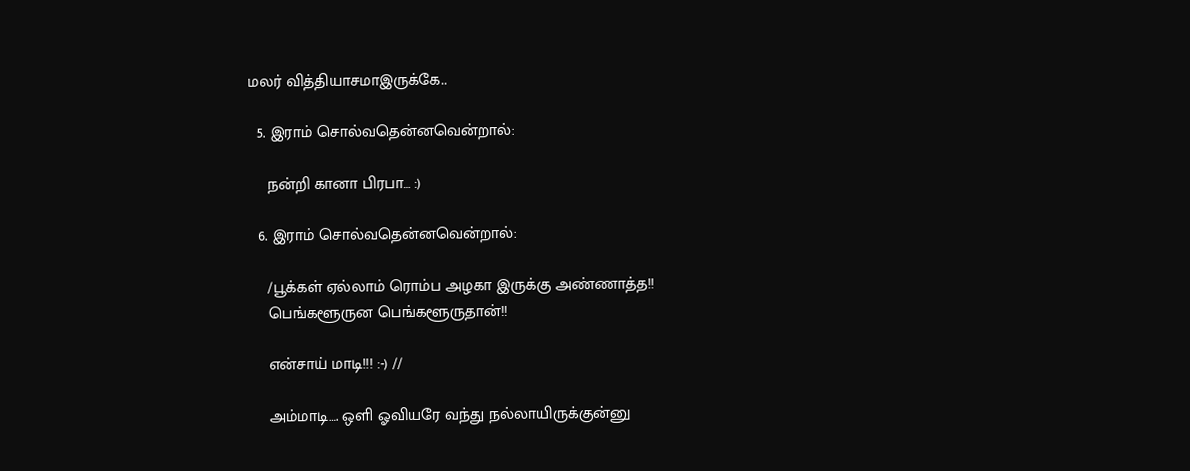மலர் வித்தியாசமாஇருக்கே..

  5. இராம் சொல்வதென்னவென்றால்:

    நன்றி கானா பிரபா… :)

  6. இராம் சொல்வதென்னவென்றால்:

    /பூக்கள் ஏல்லாம் ரொம்ப அழகா இருக்கு அண்ணாத்த!!
    பெங்களூருன பெங்களூருதான்!!

    என்சாய் மாடி!!! :-) //

    அம்மாடி…. ஒளி ஓவியரே வந்து நல்லாயிருக்குன்னு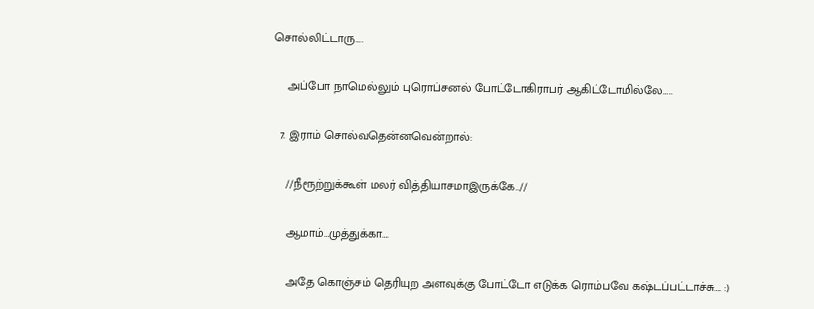சொல்லிட்டாரு….

    அப்போ நாமெல்லும் புரொப்சனல் போட்டோகிராபர் ஆகிட்டோமில்லே…..

  7. இராம் சொல்வதென்னவென்றால்:

    //நீரூற்றுக்கூள் மலர் வித்தியாசமாஇருக்கே..//

    ஆமாம்…முத்துக்கா….

    அதே கொஞ்சம் தெரியுற அளவுக்கு போட்டோ எடுக்க ரொம்பவே கஷ்டப்பட்டாச்சு…. :)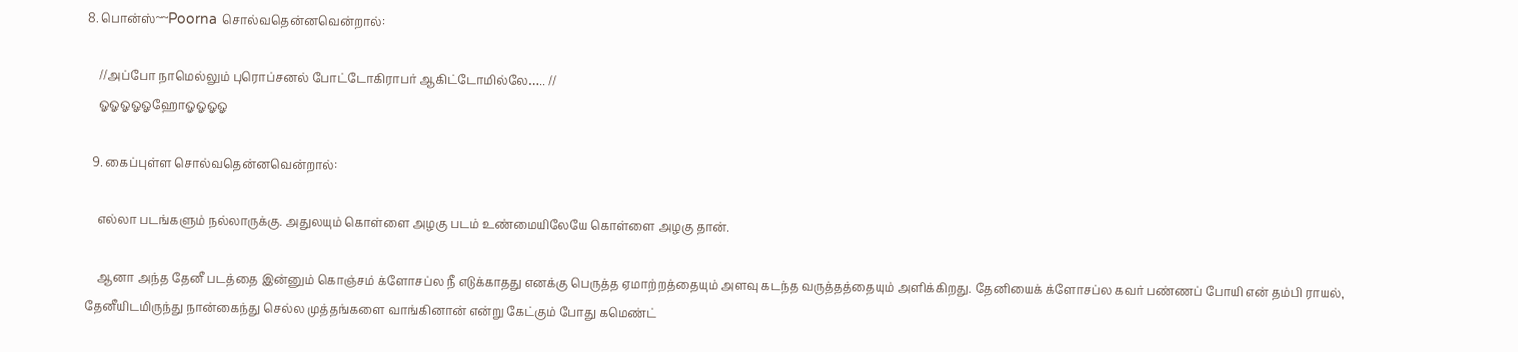8. பொன்ஸ்~~Poorna சொல்வதென்னவென்றால்:

    //அப்போ நாமெல்லும் புரொப்சனல் போட்டோகிராபர் ஆகிட்டோமில்லே….. //
    ஓஓஓஓஓஹோஓஓஓஓ

  9. கைப்புள்ள சொல்வதென்னவென்றால்:

    எல்லா படங்களும் நல்லாருக்கு. அதுலயும் கொள்ளை அழகு படம் உண்மையிலேயே கொள்ளை அழகு தான்.

    ஆனா அந்த தேனீ படத்தை இன்னும் கொஞ்சம் க்ளோசப்ல நீ எடுக்காதது எனக்கு பெருத்த ஏமாற்றத்தையும் அளவு கடந்த வருத்தத்தையும் அளிக்கிறது. தேனியைக் க்ளோசப்ல கவர் பண்ணப் போயி என் தம்பி ராயல், தேனீயிடமிருந்து நான்கைந்து செல்ல முத்தங்களை வாங்கினான் என்று கேட்கும் போது கமெண்ட்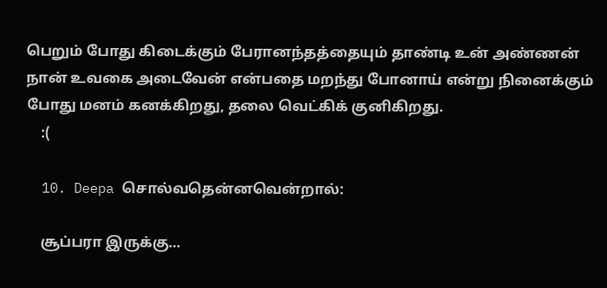பெறும் போது கிடைக்கும் பேரானந்தத்தையும் தாண்டி உன் அண்ணன் நான் உவகை அடைவேன் என்பதை மறந்து போனாய் என்று நினைக்கும் போது மனம் கனக்கிறது, தலை வெட்கிக் குனிகிறது.
    :(

  10. Deepa சொல்வதென்னவென்றால்:

    சூப்பரா இருக்கு…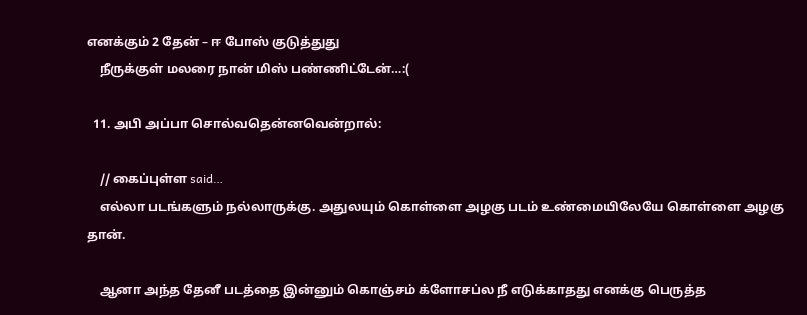எனக்கும் 2 தேன் – ஈ போஸ் குடுத்துது
    நீருக்குள் மலரை நான் மிஸ் பண்ணிட்டேன்…:(

  11. அபி அப்பா சொல்வதென்னவென்றால்:

    // கைப்புள்ள said…
    எல்லா படங்களும் நல்லாருக்கு. அதுலயும் கொள்ளை அழகு படம் உண்மையிலேயே கொள்ளை அழகு தான்.

    ஆனா அந்த தேனீ படத்தை இன்னும் கொஞ்சம் க்ளோசப்ல நீ எடுக்காதது எனக்கு பெருத்த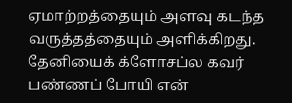ஏமாற்றத்தையும் அளவு கடந்த வருத்தத்தையும் அளிக்கிறது. தேனியைக் க்ளோசப்ல கவர் பண்ணப் போயி என்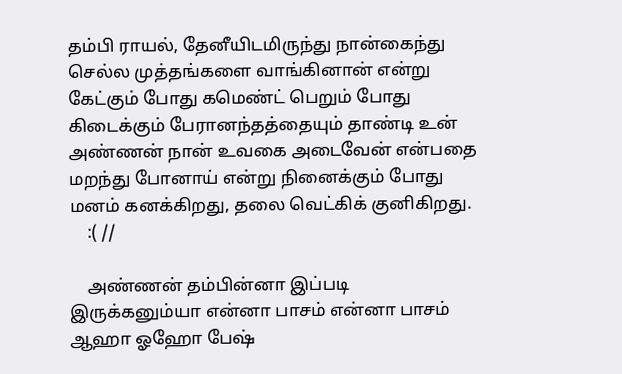தம்பி ராயல், தேனீயிடமிருந்து நான்கைந்து செல்ல முத்தங்களை வாங்கினான் என்று கேட்கும் போது கமெண்ட் பெறும் போது கிடைக்கும் பேரானந்தத்தையும் தாண்டி உன் அண்ணன் நான் உவகை அடைவேன் என்பதை மறந்து போனாய் என்று நினைக்கும் போது மனம் கனக்கிறது, தலை வெட்கிக் குனிகிறது.
    :( //

    அண்ணன் தம்பின்னா இப்படி இருக்கனும்யா என்னா பாசம் என்னா பாசம் ஆஹா ஓஹோ பேஷ்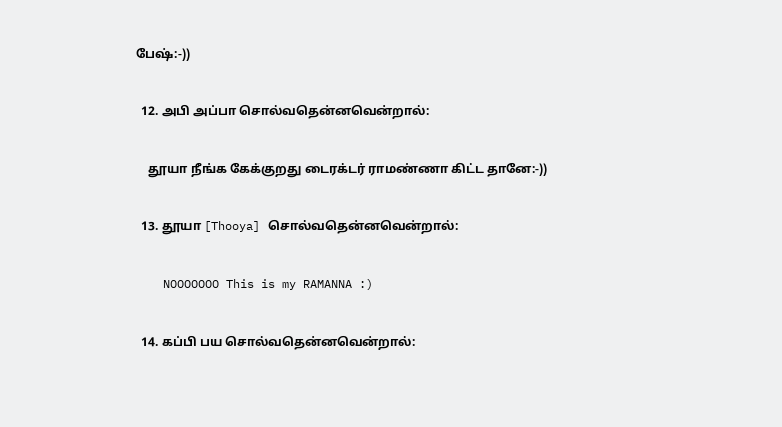பேஷ்:-))

  12. அபி அப்பா சொல்வதென்னவென்றால்:

    தூயா நீங்க கேக்குறது டைரக்டர் ராமண்ணா கிட்ட தானே:-))

  13. தூயா [Thooya] சொல்வதென்னவென்றால்:

    NOOOOOOO This is my RAMANNA :)

  14. கப்பி பய சொல்வதென்னவென்றால்: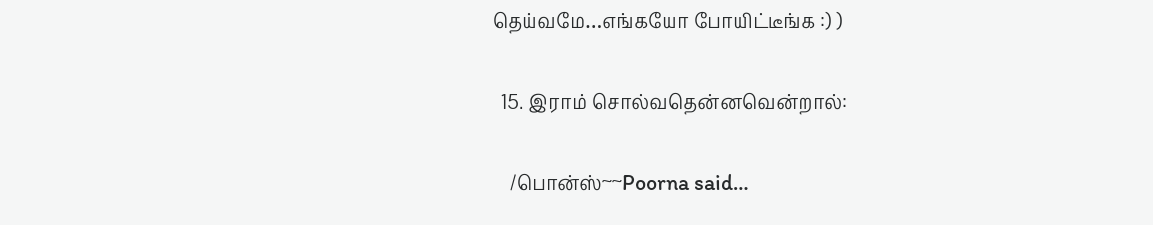தெய்வமே…எங்கயோ போயிட்டீங்க :) )

  15. இராம் சொல்வதென்னவென்றால்:

    /பொன்ஸ்~~Poorna said…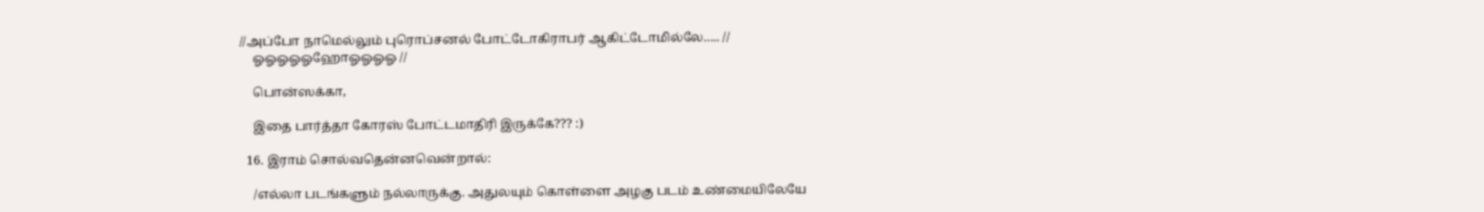//அப்போ நாமெல்லும் புரொப்சனல் போட்டோகிராபர் ஆகிட்டோமில்லே….. //
    ஓஓஓஓஓஹோஓஓஓஓ //

    பொன்ஸக்கா,

    இதை பார்த்தா கோரஸ் போட்டமாதிரி இருக்கே??? :)

  16. இராம் சொல்வதென்னவென்றால்:

    /எல்லா படங்களும் நல்லாருக்கு. அதுலயும் கொள்ளை அழகு படம் உண்மையிலேயே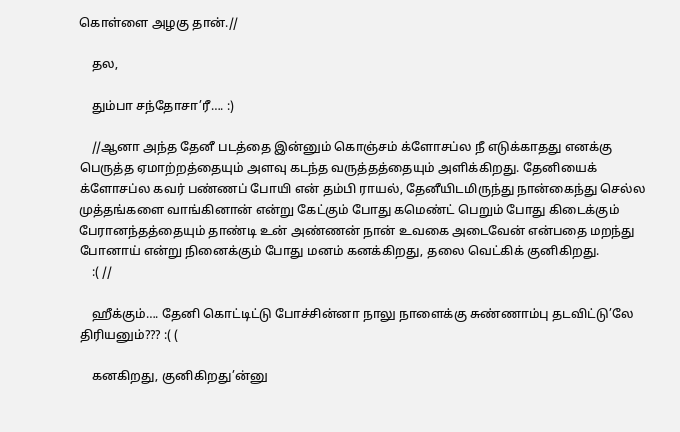கொள்ளை அழகு தான்.//

    தல,

    தும்பா சந்தோசா’ரீ…. :)

    //ஆனா அந்த தேனீ படத்தை இன்னும் கொஞ்சம் க்ளோசப்ல நீ எடுக்காதது எனக்கு பெருத்த ஏமாற்றத்தையும் அளவு கடந்த வருத்தத்தையும் அளிக்கிறது. தேனியைக் க்ளோசப்ல கவர் பண்ணப் போயி என் தம்பி ராயல், தேனீயிடமிருந்து நான்கைந்து செல்ல முத்தங்களை வாங்கினான் என்று கேட்கும் போது கமெண்ட் பெறும் போது கிடைக்கும் பேரானந்தத்தையும் தாண்டி உன் அண்ணன் நான் உவகை அடைவேன் என்பதை மறந்து போனாய் என்று நினைக்கும் போது மனம் கனக்கிறது, தலை வெட்கிக் குனிகிறது.
    :( //

    ஹீக்கும்…. தேனி கொட்டிட்டு போச்சின்னா நாலு நாளைக்கு சுண்ணாம்பு தடவிட்டு’லே திரியனும்??? :( (

    கனகிறது, குனிகிறது’ன்னு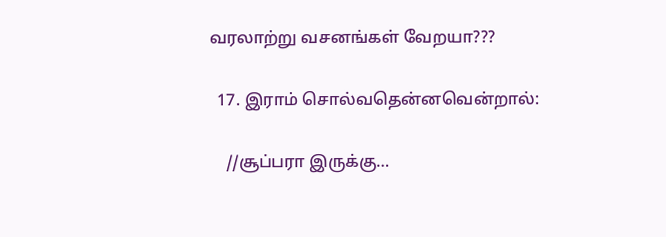வரலாற்று வசனங்கள் வேறயா???

  17. இராம் சொல்வதென்னவென்றால்:

    //சூப்பரா இருக்கு…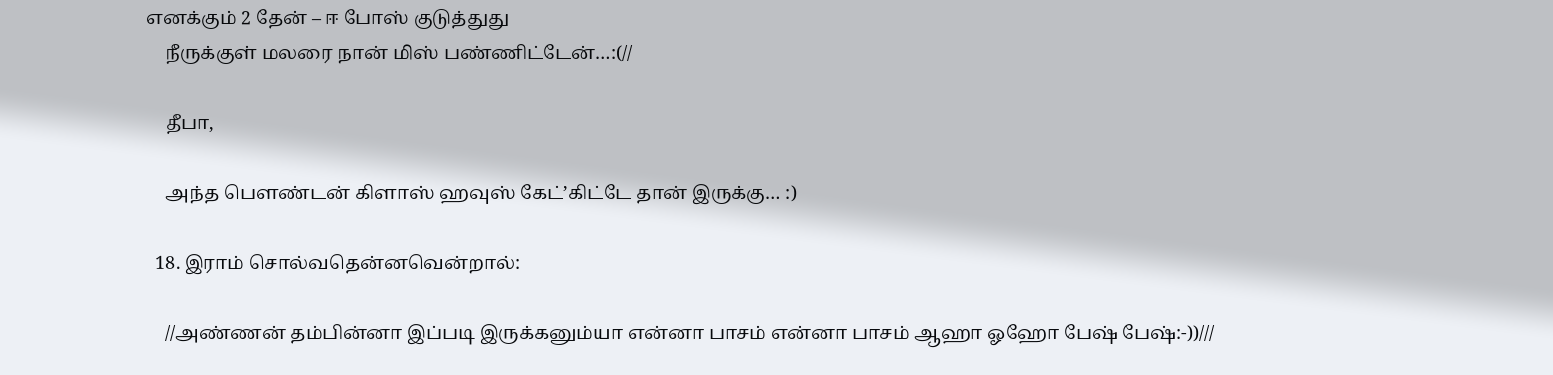எனக்கும் 2 தேன் – ஈ போஸ் குடுத்துது
    நீருக்குள் மலரை நான் மிஸ் பண்ணிட்டேன்…:(//

    தீபா,

    அந்த பெளண்டன் கிளாஸ் ஹவுஸ் கேட்’கிட்டே தான் இருக்கு… :)

  18. இராம் சொல்வதென்னவென்றால்:

    //அண்ணன் தம்பின்னா இப்படி இருக்கனும்யா என்னா பாசம் என்னா பாசம் ஆஹா ஓஹோ பேஷ் பேஷ்:-))///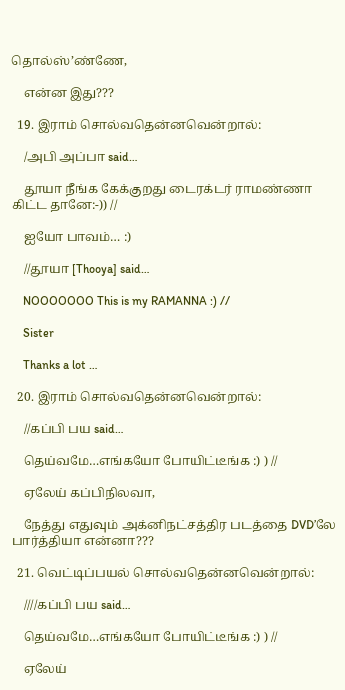தொல்ஸ்’ண்ணே,

    என்ன இது???

  19. இராம் சொல்வதென்னவென்றால்:

    /அபி அப்பா said…

    தூயா நீங்க கேக்குறது டைரக்டர் ராமண்ணா கிட்ட தானே:-)) //

    ஐயோ பாவம்… :)

    //தூயா [Thooya] said…

    NOOOOOOO This is my RAMANNA :) //

    Sister

    Thanks a lot …

  20. இராம் சொல்வதென்னவென்றால்:

    //கப்பி பய said…

    தெய்வமே…எங்கயோ போயிட்டீங்க :) ) //

    ஏலேய் கப்பிநிலவா,

    நேத்து எதுவும் அக்னிநட்சத்திர படத்தை DVD’லே பார்த்தியா என்னா???

  21. வெட்டிப்பயல் சொல்வதென்னவென்றால்:

    ////கப்பி பய said…

    தெய்வமே…எங்கயோ போயிட்டீங்க :) ) //

    ஏலேய்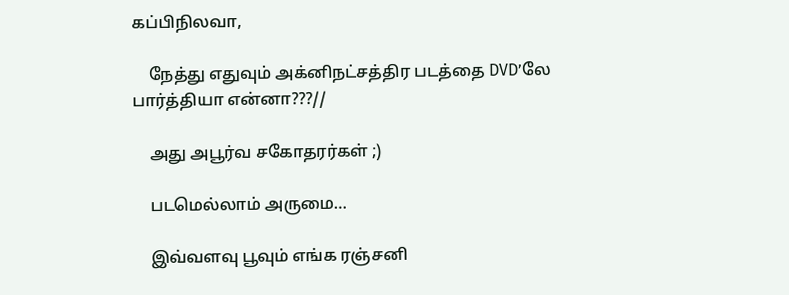கப்பிநிலவா,

    நேத்து எதுவும் அக்னிநட்சத்திர படத்தை DVD’லே பார்த்தியா என்னா???//

    அது அபூர்வ சகோதரர்கள் ;)

    படமெல்லாம் அருமை…

    இவ்வளவு பூவும் எங்க ரஞ்சனி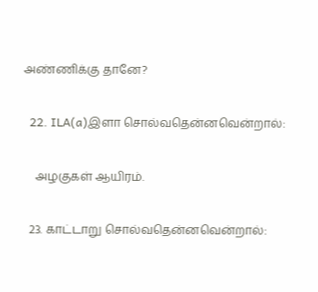அண்ணிக்கு தானே?

  22. ILA(a)இளா சொல்வதென்னவென்றால்:

    அழகுகள் ஆயிரம்.

  23. காட்டாறு சொல்வதென்னவென்றால்: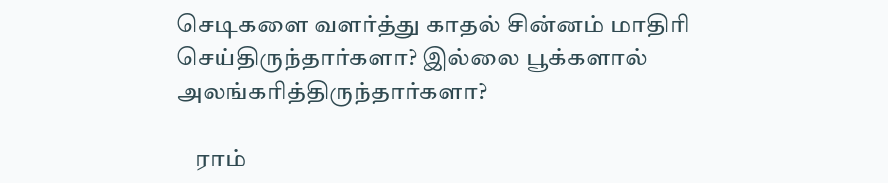செடிகளை வளர்த்து காதல் சின்னம் மாதிரி செய்திருந்தார்களா? இல்லை பூக்களால் அலங்கரித்திருந்தார்களா?

    ராம்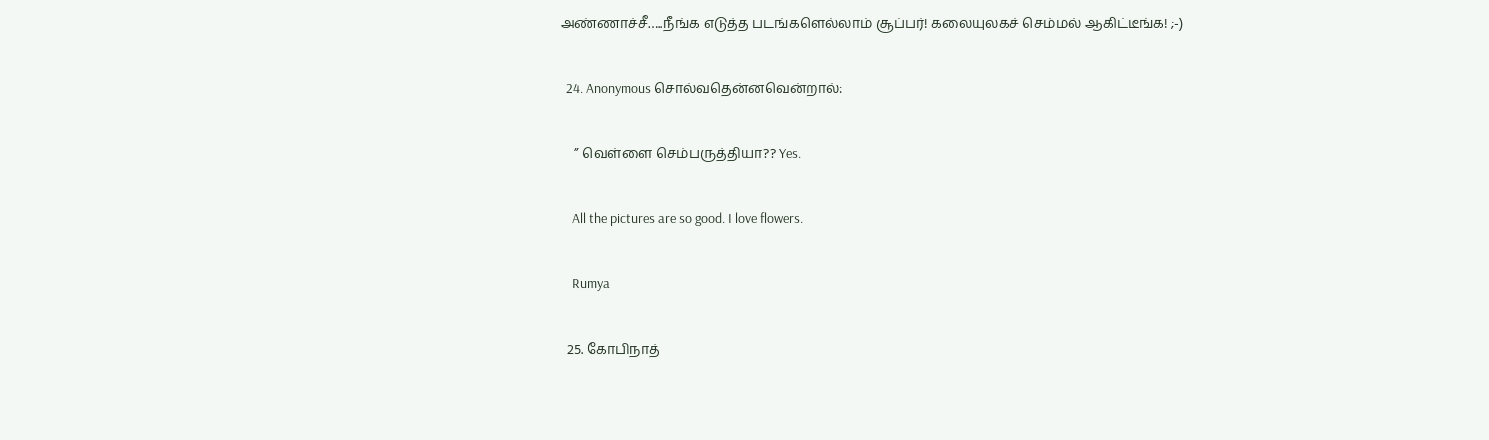அண்ணாச்சீ…..நீங்க எடுத்த படங்களெல்லாம் சூப்பர்! கலையுலகச் செம்மல் ஆகிட்டீங்க! ;-)

  24. Anonymous சொல்வதென்னவென்றால்:

    ” வெள்ளை செம்பருத்தியா?? Yes.

    All the pictures are so good. I love flowers.

    Rumya

  25. கோபிநாத்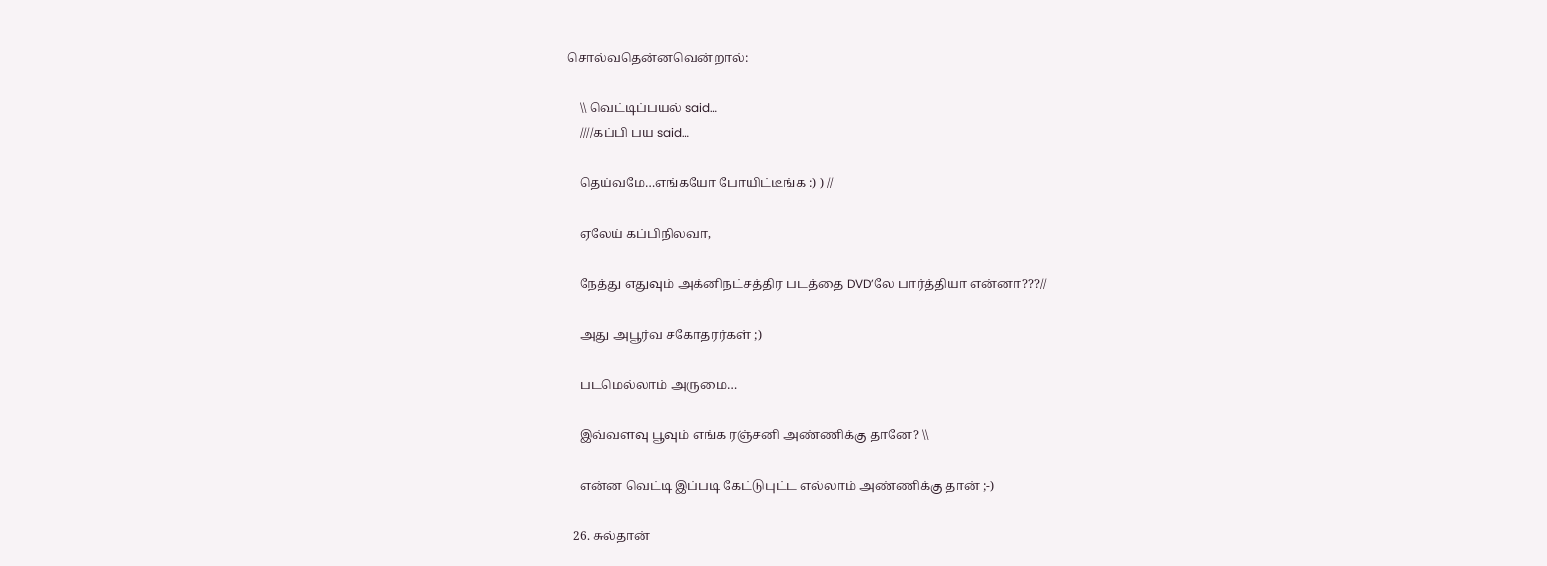சொல்வதென்னவென்றால்:

    \\ வெட்டிப்பயல் said…
    ////கப்பி பய said…

    தெய்வமே…எங்கயோ போயிட்டீங்க :) ) //

    ஏலேய் கப்பிநிலவா,

    நேத்து எதுவும் அக்னிநட்சத்திர படத்தை DVD’லே பார்த்தியா என்னா???//

    அது அபூர்வ சகோதரர்கள் ;)

    படமெல்லாம் அருமை…

    இவ்வளவு பூவும் எங்க ரஞ்சனி அண்ணிக்கு தானே? \\

    என்ன வெட்டி இப்படி கேட்டுபுட்ட எல்லாம் அண்ணிக்கு தான் ;-)

  26. சுல்தான்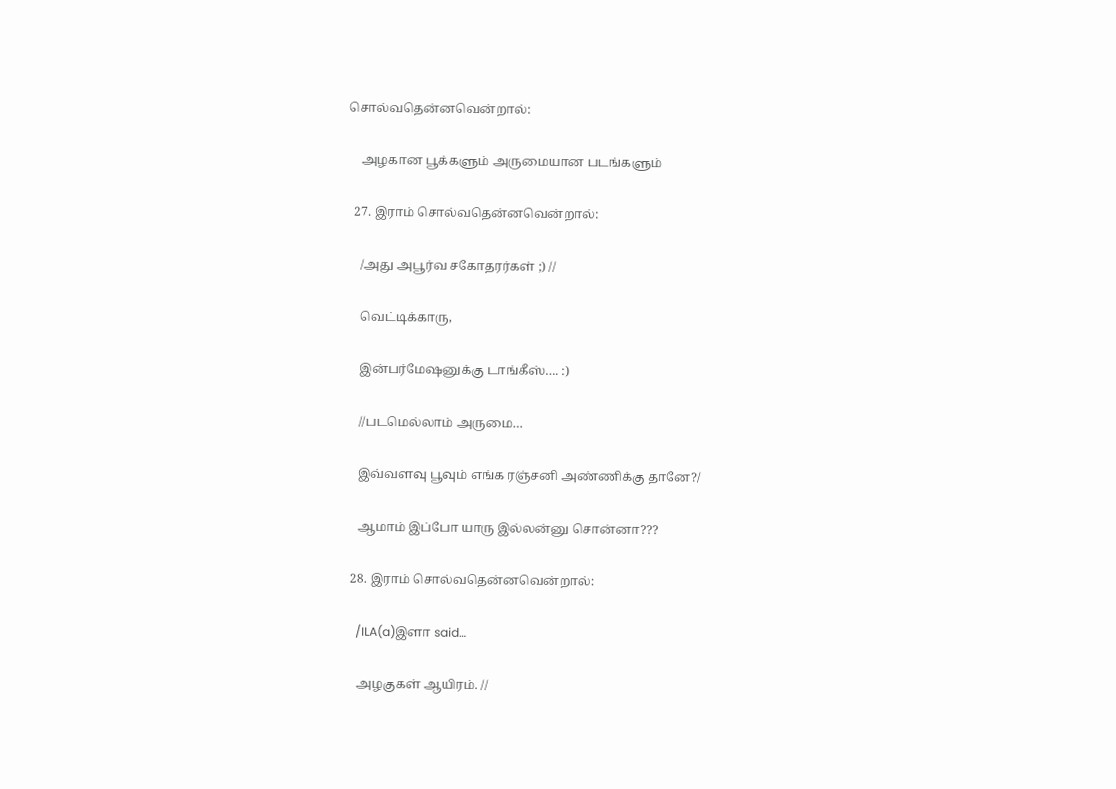சொல்வதென்னவென்றால்:

    அழகான பூக்களும் அருமையான படங்களும்

  27. இராம் சொல்வதென்னவென்றால்:

    /அது அபூர்வ சகோதரர்கள் ;) //

    வெட்டிக்காரு,

    இன்பர்மேஷனுக்கு டாங்கீஸ்…. :)

    //படமெல்லாம் அருமை…

    இவ்வளவு பூவும் எங்க ரஞ்சனி அண்ணிக்கு தானே?/

    ஆமாம் இப்போ யாரு இல்லன்னு சொன்னா???

  28. இராம் சொல்வதென்னவென்றால்:

    /ILA(a)இளா said…

    அழகுகள் ஆயிரம். //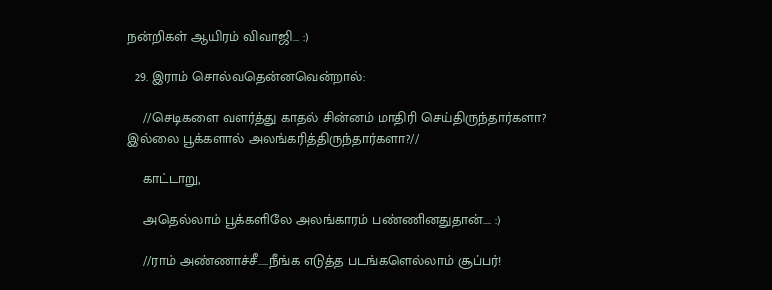நன்றிகள் ஆயிரம் விவாஜி… :)

  29. இராம் சொல்வதென்னவென்றால்:

    //செடிகளை வளர்த்து காதல் சின்னம் மாதிரி செய்திருந்தார்களா? இல்லை பூக்களால் அலங்கரித்திருந்தார்களா?//

    காட்டாறு,

    அதெல்லாம் பூக்களிலே அலங்காரம் பண்ணினதுதான்…. :)

    //ராம் அண்ணாச்சீ…..நீங்க எடுத்த படங்களெல்லாம் சூப்பர்!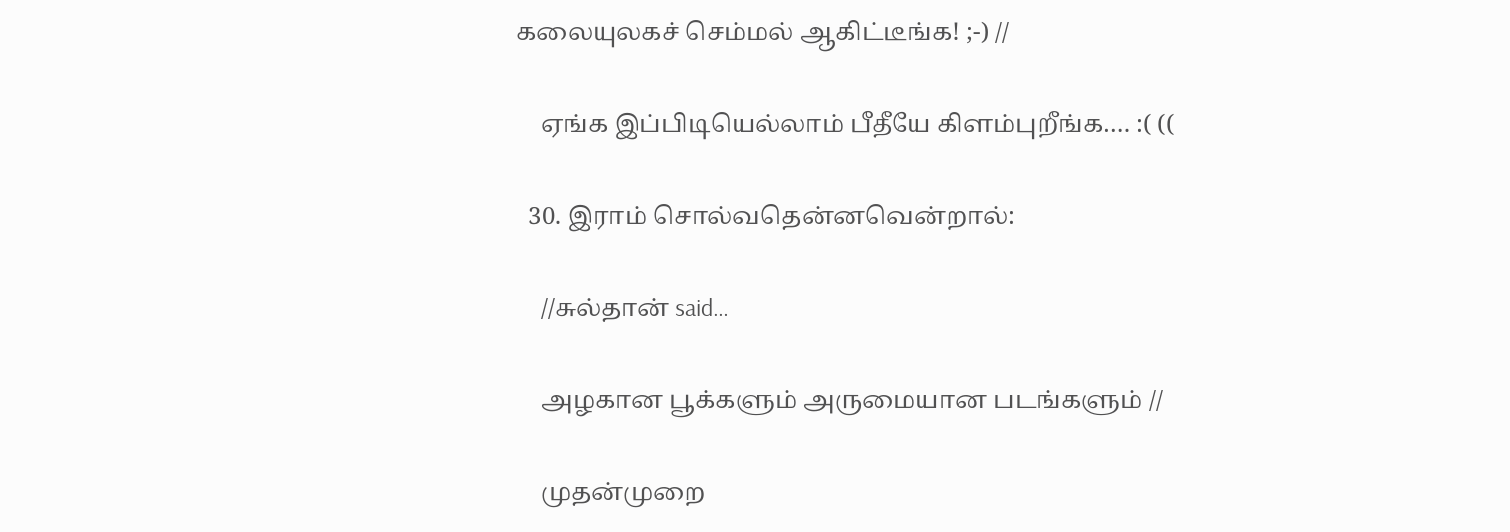கலையுலகச் செம்மல் ஆகிட்டீங்க! ;-) //

    ஏங்க இப்பிடியெல்லாம் பீதீயே கிளம்புறீங்க…. :( ((

  30. இராம் சொல்வதென்னவென்றால்:

    //சுல்தான் said…

    அழகான பூக்களும் அருமையான படங்களும் //

    முதன்முறை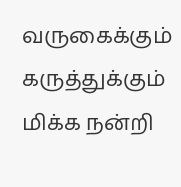வருகைக்கும் கருத்துக்கும் மிக்க நன்றி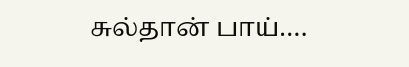சுல்தான் பாய்….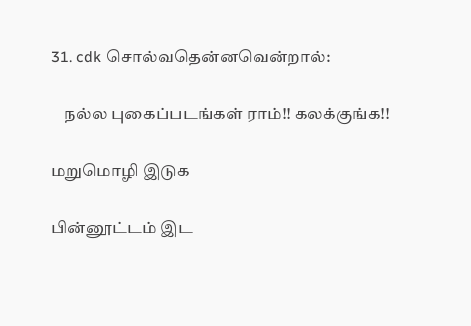31. cdk சொல்வதென்னவென்றால்:

    நல்ல புகைப்படங்கள் ராம்!! கலக்குங்க!!

மறுமொழி இடுக

பின்னூட்டம் இட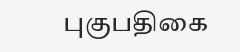புகுபதிகை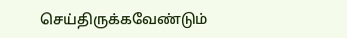செய்திருக்கவேண்டும்